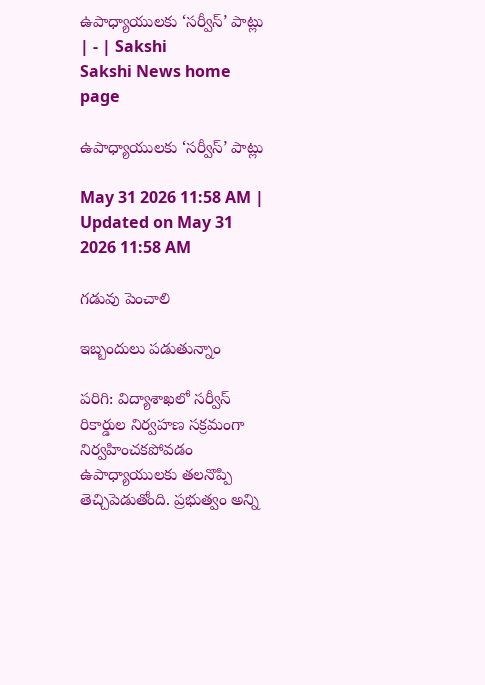ఉపాధ్యాయులకు ‘సర్వీస్‌’ పాట్లు | - | Sakshi
Sakshi News home page

ఉపాధ్యాయులకు ‘సర్వీస్‌’ పాట్లు

May 31 2026 11:58 AM | Updated on May 31 2026 11:58 AM

గడువు పెంచాలి

ఇబ్బందులు పడుతున్నాం

పరిగి: విద్యాశాఖలో సర్వీస్‌ రికార్డుల నిర్వహణ సక్రమంగా నిర్వహించకపోవడం ఉపాధ్యాయులకు తలనొప్పి తెచ్చిపెడుతోంది. ప్రభుత్వం అన్ని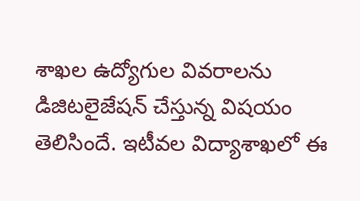శాఖల ఉద్యోగుల వివరాలను డిజిటలైజేషన్‌ చేస్తున్న విషయం తెలిసిందే. ఇటీవల విద్యాశాఖలో ఈ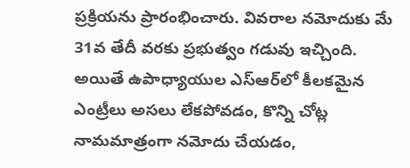ప్రక్రియను ప్రారంభించారు. వివరాల నమోదుకు మే 31వ తేదీ వరకు ప్రభుత్వం గడువు ఇచ్చింది. అయితే ఉపాధ్యాయుల ఎస్‌ఆర్‌లో కీలకమైన ఎంట్రీలు అసలు లేకపోవడం, కొన్ని చోట్ల నామమాత్రంగా నమోదు చేయడం,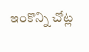ఇంకొన్ని చోట్ల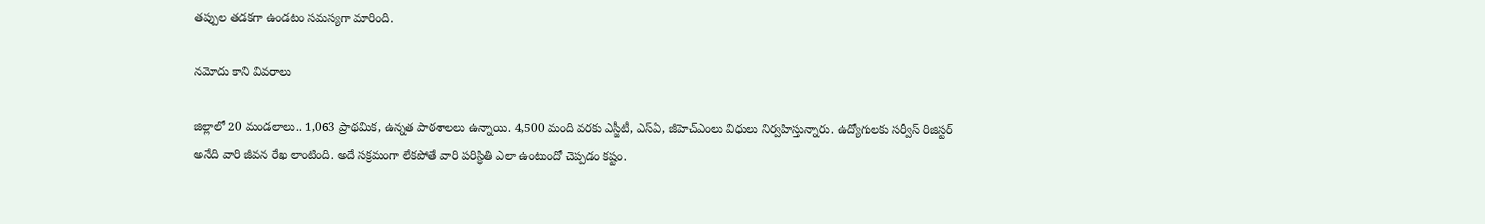తప్పుల తడకగా ఉండటం సమస్యగా మారింది.

నమోదు కాని వివరాలు

జిల్లాలో 20 మండలాలు.. 1,063 ప్రాథమిక, ఉన్నత పాఠశాలలు ఉన్నాయి. 4,500 మంది వరకు ఎస్జీటీ, ఎస్‌ఏ, జీహెచ్‌ఎంలు విధులు నిర్వహిస్తున్నారు. ఉద్యోగులకు సర్వీస్‌ రిజిస్టర్‌ అనేది వారి జీవన రేఖ లాంటింది. అదే సక్రమంగా లేకపోతే వారి పరిస్ధితి ఎలా ఉంటుందో చెప్పడం కష్టం.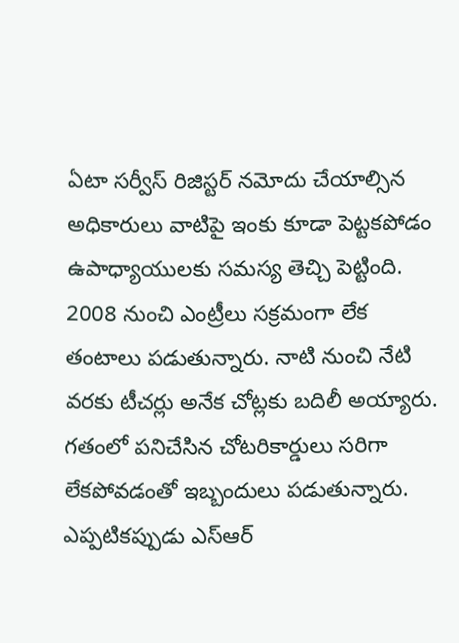ఏటా సర్వీస్‌ రిజిస్టర్‌ నమోదు చేయాల్సిన అధికారులు వాటిపై ఇంకు కూడా పెట్టకపోడం ఉపాధ్యాయులకు సమస్య తెచ్చి పెట్టింది. 2008 నుంచి ఎంట్రీలు సక్రమంగా లేక తంటాలు పడుతున్నారు. నాటి నుంచి నేటి వరకు టీచర్లు అనేక చోట్లకు బదిలీ అయ్యారు. గతంలో పనిచేసిన చోటరికార్డులు సరిగా లేకపోవడంతో ఇబ్బందులు పడుతున్నారు. ఎప్పటికప్పుడు ఎస్‌ఆర్‌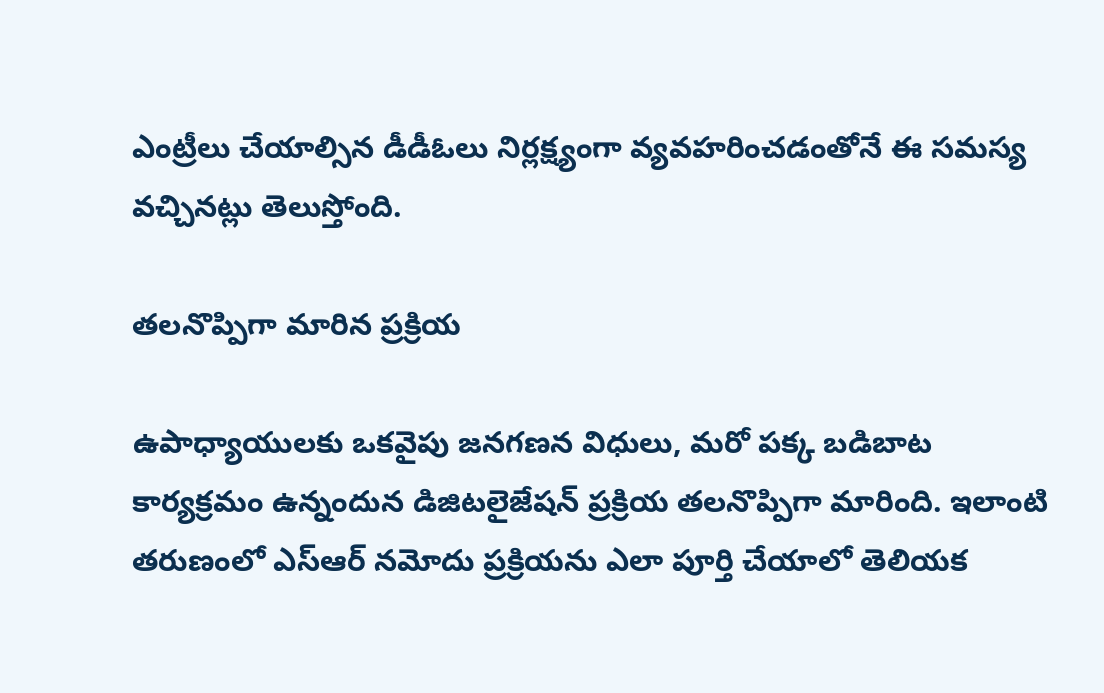ఎంట్రీలు చేయాల్సిన డీడీఓలు నిర్లక్ష్యంగా వ్యవహరించడంతోనే ఈ సమస్య వచ్చినట్లు తెలుస్తోంది.

తలనొప్పిగా మారిన ప్రక్రియ

ఉపాధ్యాయులకు ఒకవైపు జనగణన విధులు, మరో పక్క బడిబాట కార్యక్రమం ఉన్నందున డిజిటలైజేషన్‌ ప్రక్రియ తలనొప్పిగా మారింది. ఇలాంటి తరుణంలో ఎస్‌ఆర్‌ నమోదు ప్రక్రియను ఎలా పూర్తి చేయాలో తెలియక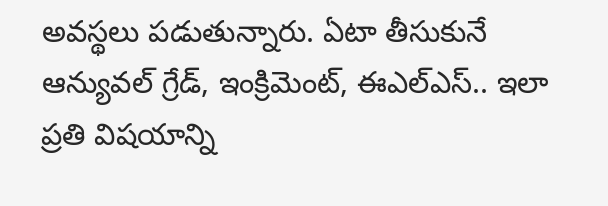అవస్థలు పడుతున్నారు. ఏటా తీసుకునే ఆన్యువల్‌ గ్రేడ్‌, ఇంక్రిమెంట్‌, ఈఎల్‌ఎస్‌.. ఇలా ప్రతి విషయాన్ని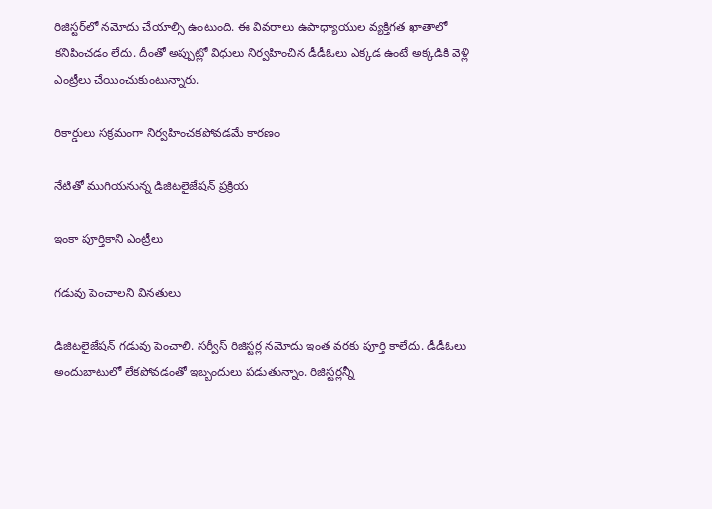రిజిస్టర్‌లో నమోదు చేయాల్సి ఉంటుంది. ఈ వివరాలు ఉపాధ్యాయుల వ్యక్తిగత ఖాతాలో కనిపించడం లేదు. దీంతో అప్పుట్లో విధులు నిర్వహించిన డీడీఓలు ఎక్కడ ఉంటే అక్కడికి వెళ్లి ఎంట్రీలు చేయించుకుంటున్నారు.

రికార్డులు సక్రమంగా నిర్వహించకపోవడమే కారణం

నేటితో ముగియనున్న డిజిటలైజేషన్‌ ప్రక్రియ

ఇంకా పూర్తికాని ఎంట్రీలు

గడువు పెంచాలని వినతులు

డిజిటలైజేషన్‌ గడువు పెంచాలి. సర్వీస్‌ రిజిస్టర్ల నమోదు ఇంత వరకు పూర్తి కాలేదు. డీడీఓలు అందుబాటులో లేకపోవడంతో ఇబ్బందులు పడుతున్నాం. రిజిస్టర్లన్నీ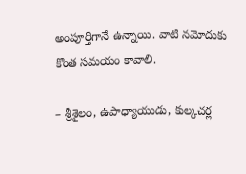అంపూర్తిగానే ఉన్నాయి. వాటి నమోదుకు కొంత సమయం కావాలి.

– శ్రీశైలం, ఉపాధ్యాయుడు, కుల్కచర్ల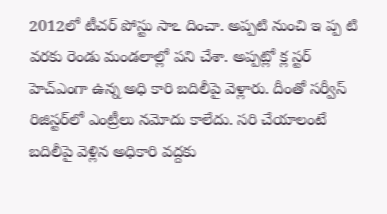2012లో టీచర్‌ పోస్టు సాఽ దించా. అప్పటి నుంచి ఇ ప్ప టి వరకు రెండు మండలాల్లో పని చేశా. అప్పట్లో క్ల స్టర్‌ హెచ్‌ఎంగా ఉన్న అధి కారి బదిలీపై వెళ్లారు. దీంతో సర్వీస్‌ రిజిస్టర్‌లో ఎంట్రీలు నమోదు కాలేదు. సరి చేయాలంటే బదిలీపై వెళ్లిన అధికారి వద్దకు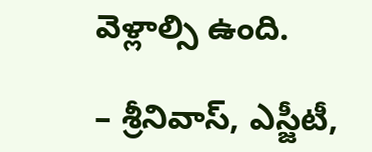వెళ్లాల్సి ఉంది.

– శ్రీనివాస్‌, ఎస్జీటీ,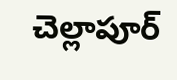చెల్లాపూర్‌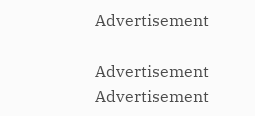Advertisement

Advertisement
Advertisement